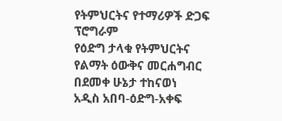የትምህርትና የተማሪዎች ድጋፍ ፕሮግራም
የዕድግ ታላቁ የትምህርትና የልማት ዕውቅና መርሐግብር በደመቀ ሁኔታ ተከናወነ
አዲስ አበባ-ዕድግ-አቀፍ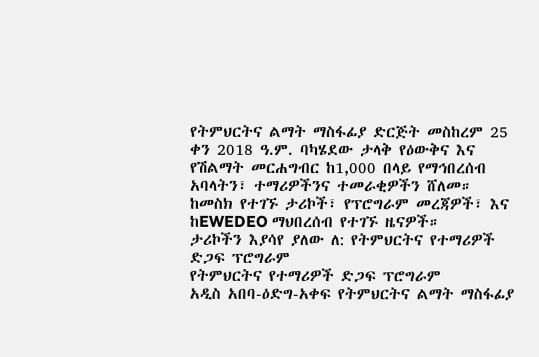የትምህርትና ልማት ማስፋፊያ ድርጅት መስከረም 25 ቀን 2018 ዓ.ም. ባካሄደው ታላቅ የዕውቅና እና የሽልማት መርሐግብር ከ1,000 በላይ የማኅበረሰብ አባላትን፣ ተማሪዎችንና ተመራቂዎችን ሸለመ።
ከመስክ የተገኙ ታሪኮች፣ የፕሮግራም መረጃዎች፣ እና ከEWEDEO ማህበረሰብ የተገኙ ዜናዎች።
ታሪኮችን እያሳየ ያለው ለ: የትምህርትና የተማሪዎች ድጋፍ ፕሮግራም
የትምህርትና የተማሪዎች ድጋፍ ፕሮግራም
አዲስ አበባ-ዕድግ-አቀፍ የትምህርትና ልማት ማስፋፊያ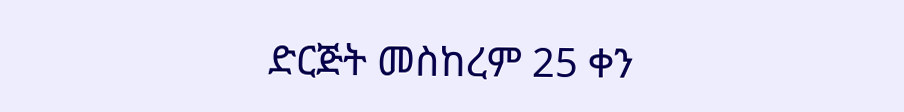ድርጅት መስከረም 25 ቀን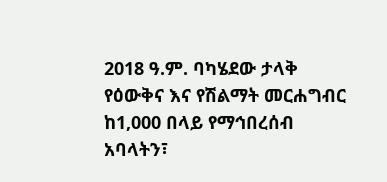2018 ዓ.ም. ባካሄደው ታላቅ የዕውቅና እና የሽልማት መርሐግብር ከ1,000 በላይ የማኅበረሰብ አባላትን፣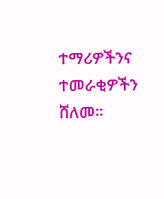ተማሪዎችንና ተመራቂዎችን ሸለመ።